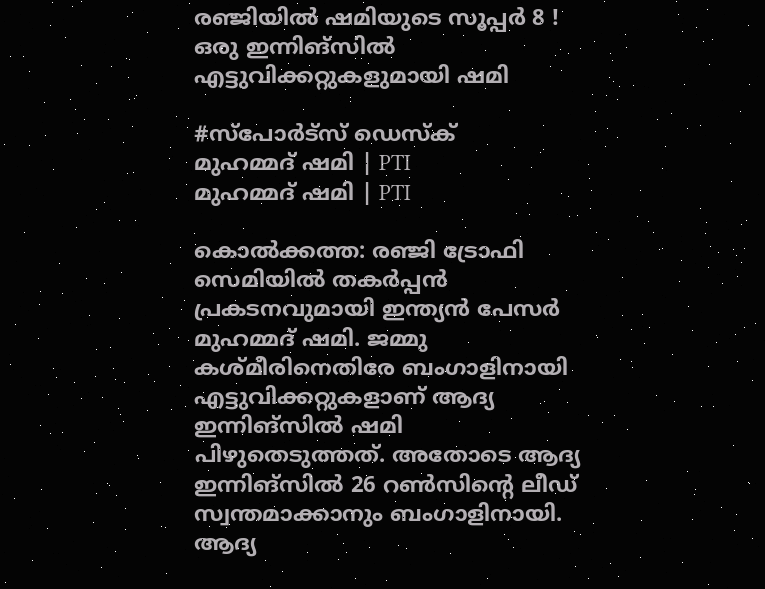രഞ്ജിയിൽ ഷമിയുടെ സൂപ്പർ 8 ! ഒരു ഇന്നിങ്സിൽ എട്ടുവിക്കറ്റുകളുമായി ഷമി

#സ്പോർട്സ് ഡെസ്ക്
മുഹമ്മദ് ഷമി | PTI
മുഹമ്മദ് ഷമി | PTI

കൊൽക്കത്ത: രഞ്ജി ട്രോഫി സെമിയിൽ തകർപ്പൻ പ്രകടനവുമായി ഇന്ത്യൻ പേസർ മുഹമ്മദ് ഷമി. ജമ്മു കശ്മീരിനെതിരേ ബംഗാളിനായി എട്ടുവിക്കറ്റുകളാണ് ആദ്യ ഇന്നിങ്‌സിൽ ഷമി പിഴുതെടുത്തത്. അതോടെ ആദ്യ ഇന്നിങ്‌സിൽ 26 റൺസിന്റെ ലീഡ് സ്വന്തമാക്കാനും ബംഗാളിനായി. ആദ്യ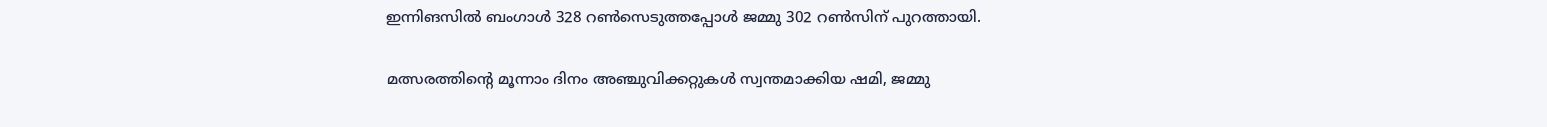ഇന്നിങസിൽ ബംഗാൾ 328 റൺസെടുത്തപ്പോൾ ജമ്മു 302 റൺസിന് പുറത്തായി.

മത്സരത്തിന്റെ മൂന്നാം ദിനം അഞ്ചുവിക്കറ്റുകൾ സ്വന്തമാക്കിയ ഷമി, ജമ്മു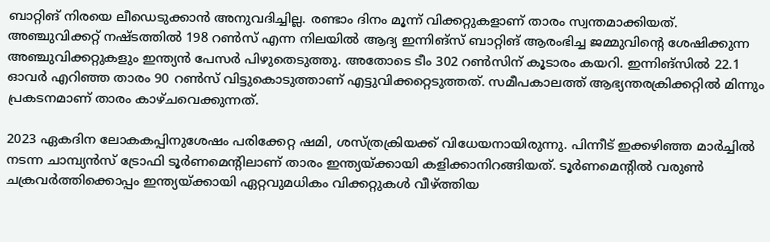ബാറ്റിങ് നിരയെ ലീഡെടുക്കാൻ അനുവദിച്ചില്ല. രണ്ടാം ദിനം മൂന്ന് വിക്കറ്റുകളാണ് താരം സ്വന്തമാക്കിയത്. അഞ്ചുവിക്കറ്റ് നഷ്ടത്തിൽ 198 റൺസ് എന്ന നിലയിൽ ആദ്യ ഇന്നിങ്‌സ് ബാറ്റിങ് ആരംഭിച്ച ജമ്മുവിന്റെ ശേഷിക്കുന്ന അഞ്ചുവിക്കറ്റുകളും ഇന്ത്യൻ പേസർ പിഴുതെടുത്തു. അതോടെ ടീം 302 റൺസിന് കൂടാരം കയറി. ഇന്നിങ്‌സിൽ 22.1 ഓവർ എറിഞ്ഞ താരം 90 റൺസ് വിട്ടുകൊടുത്താണ് എട്ടുവിക്കറ്റെടുത്തത്. സമീപകാലത്ത് ആഭ്യന്തരക്രിക്കറ്റിൽ മിന്നും പ്രകടനമാണ് താരം കാഴ്ചവെക്കുന്നത്.

2023 ഏകദിന ലോകകപ്പിനുശേഷം പരിക്കേറ്റ ഷമി, ശസ്ത്രക്രിയക്ക് വിധേയനായിരുന്നു. പിന്നീട് ഇക്കഴിഞ്ഞ മാർച്ചിൽ നടന്ന ചാമ്പ്യൻസ് ട്രോഫി ടൂർണമെന്റിലാണ് താരം ഇന്ത്യയ്ക്കായി കളിക്കാനിറങ്ങിയത്. ടൂർണമെന്റിൽ വരുൺ ചക്രവർത്തിക്കൊപ്പം ഇന്ത്യയ്ക്കായി ഏറ്റവുമധികം വിക്കറ്റുകൾ വീഴ്ത്തിയ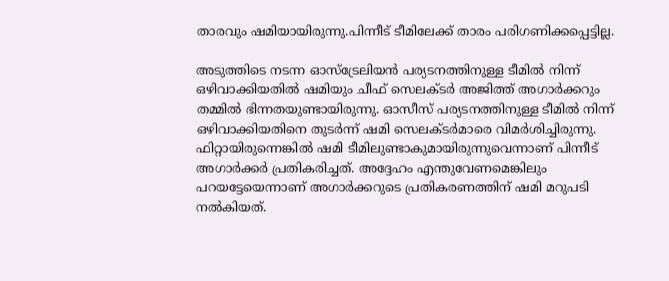താരവും ഷമിയായിരുന്നു.പിന്നീട് ടീമിലേക്ക് താരം പരിഗണിക്കപ്പെട്ടില്ല.

അടുത്തിടെ നടന്ന ഓസ്‌ട്രേലിയൻ പര്യടനത്തിനുള്ള ടീമിൽ നിന്ന് ഒഴിവാക്കിയതിൽ ഷമിയും ചീഫ് സെലക്ടർ അജിത്ത് അഗാർക്കറും തമ്മിൽ ഭിന്നതയുണ്ടായിരുന്നു. ഓസീസ് പര്യടനത്തിനുള്ള ടീമിൽ നിന്ന് ഒഴിവാക്കിയതിനെ തുടർന്ന് ഷമി സെലക്ടർമാരെ വിമർശിച്ചിരുന്നു. ഫിറ്റായിരുന്നെങ്കിൽ ഷമി ടീമിലുണ്ടാകുമായിരുന്നുവെന്നാണ് പിന്നീട്‌ അഗാർക്കർ പ്രതികരിച്ചത്. അദ്ദേഹം എന്തുവേണമെങ്കിലും പറയട്ടേയെന്നാണ് അഗാർക്കറുടെ പ്രതികരണത്തിന് ഷമി മറുപടി നൽകിയത്.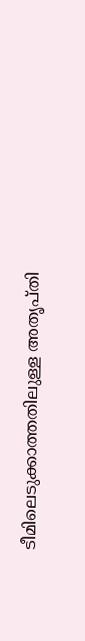ടീമിലെടുക്കാത്തതിലുള്ള അതൃപ്തി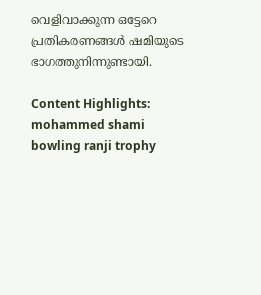വെളിവാക്കുന്ന ഒട്ടേറെ പ്രതികരണങ്ങൾ ഷമിയുടെ ഭാഗത്തുനിന്നുണ്ടായി.

Content Highlights: mohammed shami bowling ranji trophy